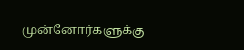முன்னோர்களுக்கு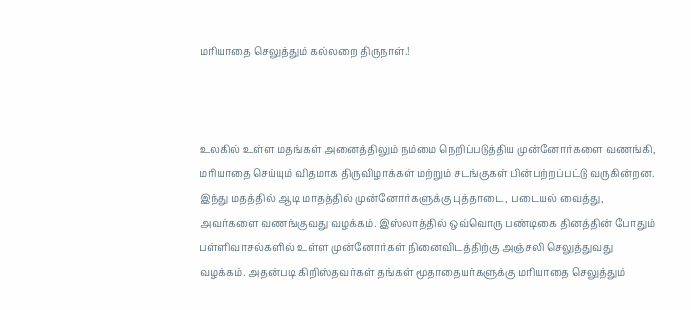மரியாதை செலுத்தும் கல்லறை திருநாள்.!



உலகில் உள்ள மதங்கள் அனைத்திலும் நம்மை நெறிப்படுத்திய முன்னோர்களை வணங்கி, மரியாதை செய்யும் விதமாக திருவிழாக்கள் மற்றும் சடங்குகள் பின்பற்றப்பட்டு வருகின்றன. இந்து மதத்தில் ஆடி மாதத்தில் முன்னோர்களுக்கு புத்தாடை, படையல் வைத்து, அவர்களை வணங்குவது வழக்கம். இஸ்லாத்தில் ஒவ்வொரு பண்டிகை தினத்தின் போதும் பள்ளிவாசல்களில் உள்ள முன்னோர்கள் நினைவிடத்திற்கு அஞ்சலி செலுத்துவது வழக்கம். அதன்படி கிறிஸ்தவர்கள் தங்கள் மூதாதையர்களுக்கு மரியாதை செலுத்தும்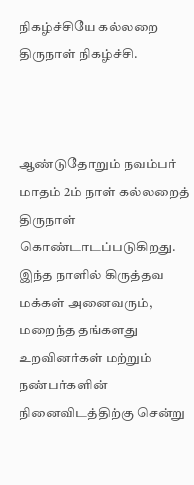நிகழ்ச்சியே கல்லறை திருநாள் நிகழ்ச்சி.



ஆண்டுதோறும் நவம்பர் மாதம் 2ம் நாள் கல்லறைத் திருநாள் கொண்டாடப்படுகிறது. இந்த நாளில் கிருத்தவ மக்கள் அனைவரும், மறைந்த தங்களது உறவினர்கள் மற்றும் நண்பர்களின் நினைவிடத்திற்கு சென்று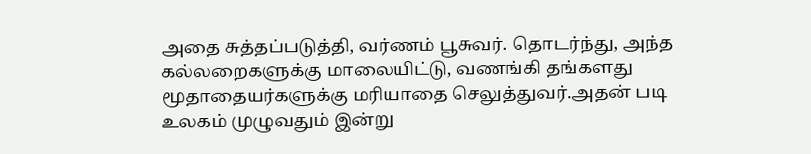அதை சுத்தப்படுத்தி, வர்ணம் பூசுவர். தொடர்ந்து, அந்த கல்லறைகளுக்கு மாலையிட்டு, வணங்கி தங்களது மூதாதையர்களுக்கு மரியாதை செலுத்துவர்.அதன் படி உலகம் முழுவதும் இன்று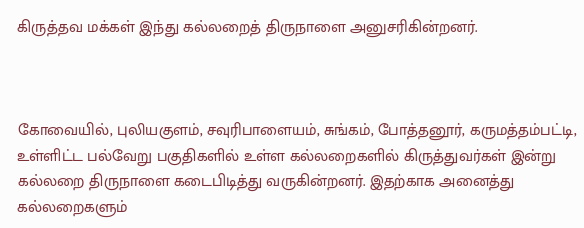கிருத்தவ மக்கள் இந்து கல்லறைத் திருநாளை அனுசரிகின்றனர்.



கோவையில், புலியகுளம், சவுரிபாளையம், சுங்கம், போத்தனூர், கருமத்தம்பட்டி, உள்ளிட்ட பல்வேறு பகுதிகளில் உள்ள கல்லறைகளில் கிருத்துவர்கள் இன்று கல்லறை திருநாளை கடைபிடித்து வருகின்றனர். இதற்காக அனைத்து கல்லறைகளும்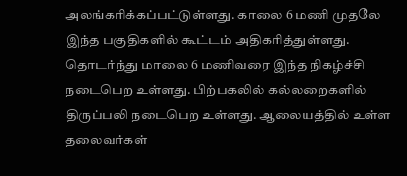அலங்கரிக்கப்பட்டுள்ளது. காலை 6 மணி முதலே இந்த பகுதிகளில் கூட்டம் அதிகரித்துள்ளது. தொடர்ந்து மாலை 6 மணிவரை இந்த நிகழ்ச்சி நடைபெற உள்ளது. பிற்பகலில் கல்லறைகளில் திருப்பலி நடைபெற உள்ளது. ஆலையத்தில் உள்ள தலைவர்கள்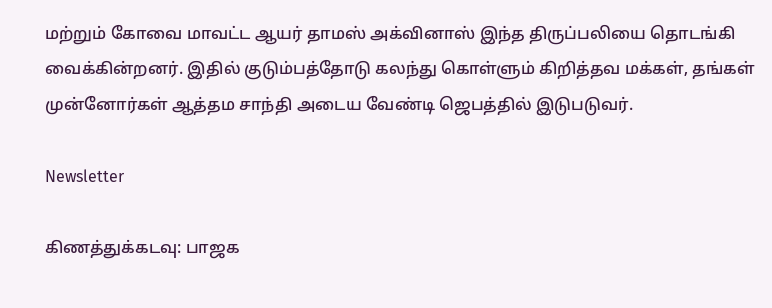மற்றும் கோவை மாவட்ட ஆயர் தாமஸ் அக்வினாஸ் இந்த திருப்பலியை தொடங்கி வைக்கின்றனர். இதில் குடும்பத்தோடு கலந்து கொள்ளும் கிறித்தவ மக்கள், தங்கள் முன்னோர்கள் ஆத்தம சாந்தி அடைய வேண்டி ஜெபத்தில் இடுபடுவர்.

Newsletter

கிணத்துக்கடவு: பாஜக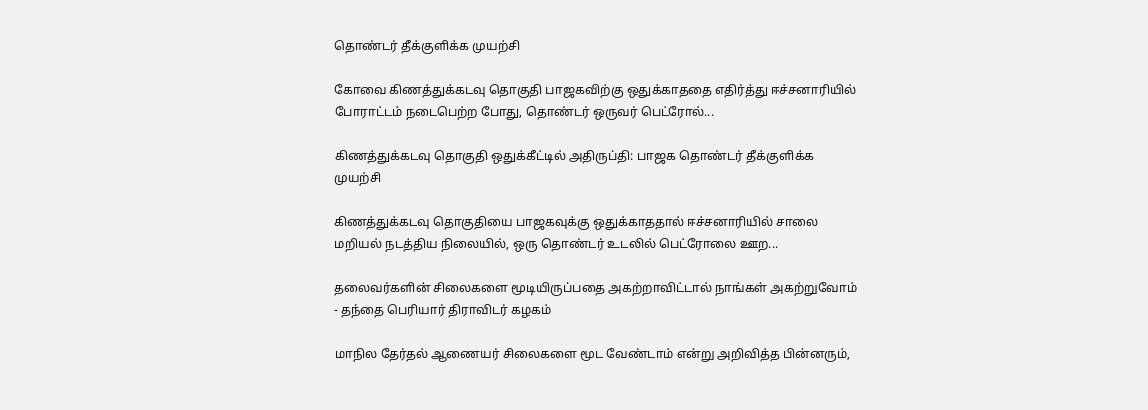தொண்டர் தீக்குளிக்க முயற்சி

கோவை கிணத்துக்கடவு தொகுதி பாஜகவிற்கு ஒதுக்காததை எதிர்த்து ஈச்சனாரியில் போராட்டம் நடைபெற்ற போது, தொண்டர் ஒருவர் பெட்ரோல்...

கிணத்துக்கடவு தொகுதி ஒதுக்கீட்டில் அதிருப்தி: பாஜக தொண்டர் தீக்குளிக்க முயற்சி

கிணத்துக்கடவு தொகுதியை பாஜகவுக்கு ஒதுக்காததால் ஈச்சனாரியில் சாலை மறியல் நடத்திய நிலையில், ஒரு தொண்டர் உடலில் பெட்ரோலை ஊற...

தலைவர்களின் சிலைகளை மூடியிருப்பதை அகற்றாவிட்டால் நாங்கள் அகற்றுவோம் - தந்தை பெரியார் திராவிடர் கழகம்

மாநில தேர்தல் ஆணையர் சிலைகளை மூட வேண்டாம் என்று அறிவித்த பின்னரும்,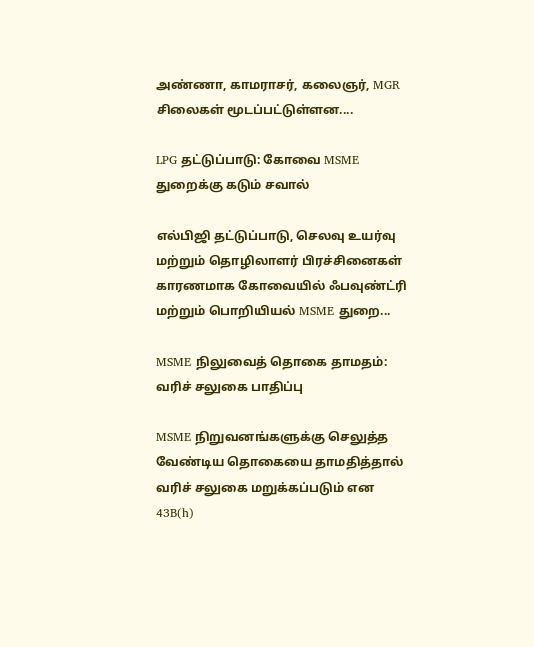அண்ணா, காமராசர், கலைஞர், MGR சிலைகள் மூடப்பட்டுள்ளன....

LPG தட்டுப்பாடு: கோவை MSME துறைக்கு கடும் சவால்

எல்பிஜி தட்டுப்பாடு, செலவு உயர்வு மற்றும் தொழிலாளர் பிரச்சினைகள் காரணமாக கோவையில் ஃபவுண்ட்ரி மற்றும் பொறியியல் MSME துறை...

MSME நிலுவைத் தொகை தாமதம்: வரிச் சலுகை பாதிப்பு

MSME நிறுவனங்களுக்கு செலுத்த வேண்டிய தொகையை தாமதித்தால் வரிச் சலுகை மறுக்கப்படும் என 43B(h)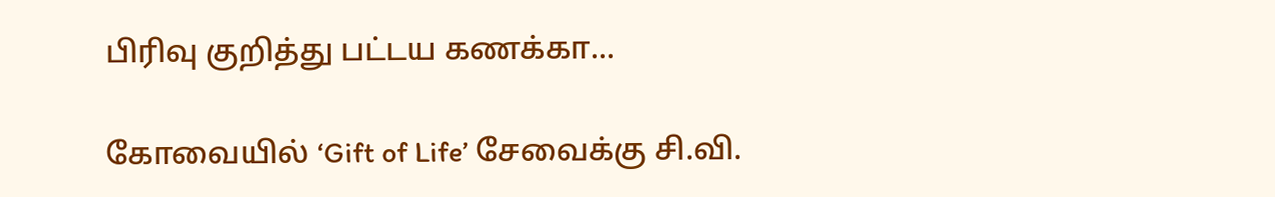பிரிவு குறித்து பட்டய கணக்கா...

கோவையில் ‘Gift of Life’ சேவைக்கு சி.வி.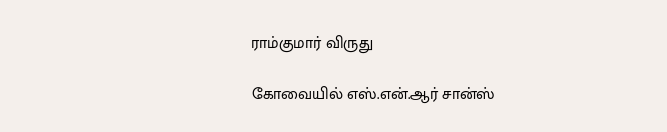ராம்குமார் விருது

கோவையில் எஸ்.என்.ஆர் சான்ஸ்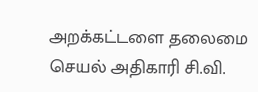அறக்கட்டளை தலைமை செயல் அதிகாரி சி.வி.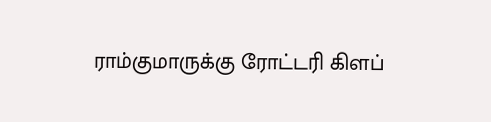ராம்குமாருக்கு ரோட்டரி கிளப்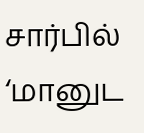சார்பில் ‘மானுட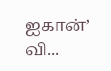ஐகான்’ வி...